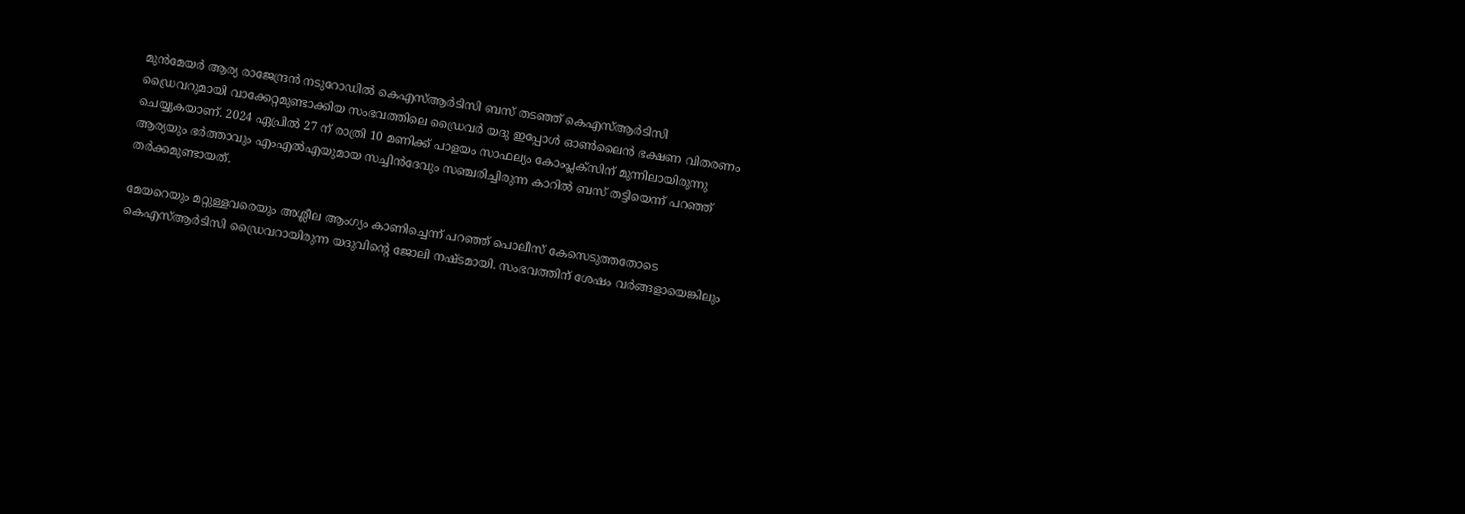മുന്‍മേയര്‍ ആര്യ രാജേന്ദ്രന്‍ നടുറോഡില്‍ കെഎസ്‌ആര്‍ടിസി ബസ് തടഞ്ഞ് കെഎസ്‌ആർടിസി ഡ്രൈവറുമായി വാക്കേറ്റമുണ്ടാക്കിയ സംഭവത്തിലെ ഡ്രൈവർ യദു ഇപ്പോള്‍ ഓണ്‍ലൈൻ ഭക്ഷണ വിതരണം ചെയ്യുകയാണ്. 2024 ഏപ്രില്‍ 27 ന് രാത്രി 10 മണിക്ക് പാളയം സാഫല്യം കോംപ്ലക്സിന് മുന്നിലായിരുന്നു ആര്യയും ഭര്‍ത്താവും എംഎല്‍എയുമായ സച്ചിന്‍ദേവും സഞ്ചരിച്ചിരുന്ന കാറില്‍ ബസ് തട്ടിയെന്ന് പറഞ്ഞ് തര്‍ക്കമുണ്ടായത്.

മേയറെയും മറ്റുള്ളവരെയും അശ്ലീല ആംഗ്യം കാണിച്ചെന്ന് പറഞ്ഞ് പൊലീസ് കേസെടുത്തതോടെ കെഎസ്‌ആര്‍ടിസി ഡ്രൈവറായിരുന്ന യദുവിന്‍റെ ജോലി നഷ്ടമായി. സംഭവത്തിന് ശേഷം വർങ്ങളായെങ്കിലും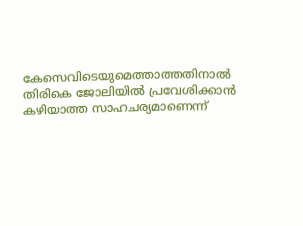കേസെവിടെയുമെത്താത്തതിനാല്‍ തിരികെ ജോലിയില്‍ പ്രവേശിക്കാൻ കഴിയാത്ത സാഹചര്യമാണെന്ന്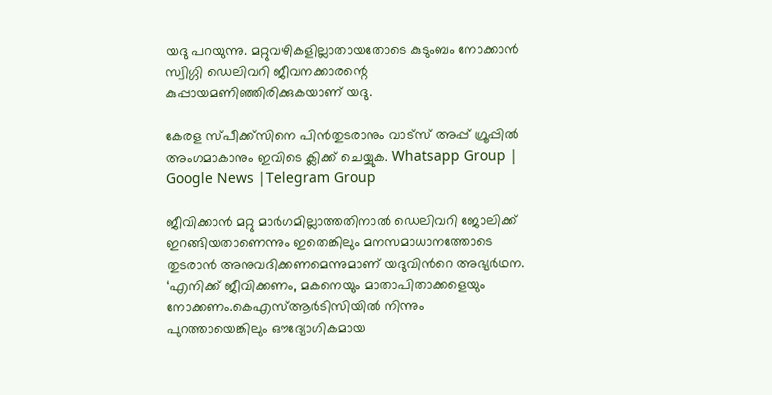യദു പറയുന്നു. മറ്റുവഴികളില്ലാതായതോടെ കുടുംബം നോക്കാൻ സ്വിഗ്ഗി ഡെലിവറി ജീവനക്കാരന്റെ കുപ്പായമണിഞ്ഞിരിക്കുകയാണ് യദു.

കേരള സ്പീക്ക്സിനെ പിൻതുടരാനും വാട്സ് അപ്പ് ഗ്രൂപ്പിൽ അംഗമാകാനും ഇവിടെ ക്ലിക്ക് ചെയ്യുക. Whatsapp Group | Google News |Telegram Group

ജീവിക്കാന്‍ മറ്റു മാര്‍ഗമില്ലാത്തതിനാല്‍ ഡെലിവറി ജോലിക്ക് ഇറങ്ങിയതാണെന്നും ഇതെങ്കിലും മനസമാധാനത്തോടെ തുടരാൻ അനുവദിക്കണമെന്നുമാണ് യദുവിന്‍റെ അഭ്യർഥന. ‘എനിക്ക് ജീവിക്കണം, മകനെയും മാതാപിതാക്കളെയും നോക്കണം.കെഎസ്‌ആർടിസിയില്‍ നിന്നും പുറത്തായെങ്കിലും ഔദ്യോഗികമായ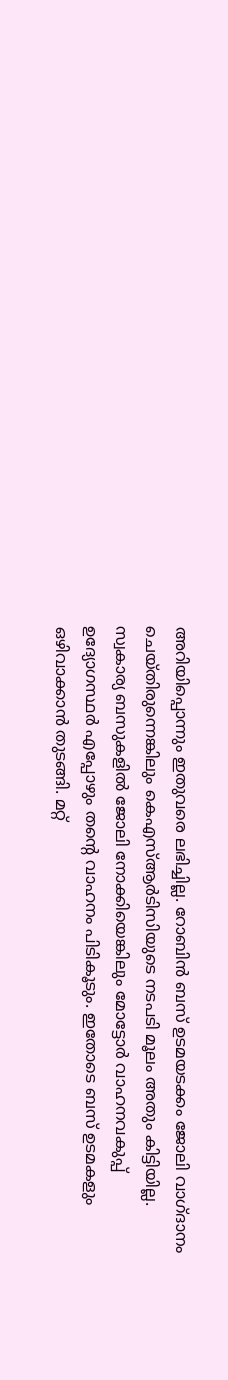അറിയിപ്പൊന്നും ഇതുവരെ ലഭിച്ചില്ല. റോബിൻ ബസ് ഉടമയടക്കം ജോലി വാഗ്ദാനം ചെയ്തിരുന്നെങ്കിലും കെഎസ്‌ആർടിസിയുടെ നടപടി മൂലം അതും കിട്ടിയില്ല. സ്വകാര്യ ബസുകളില്‍ ജോലി നോക്കിയെങ്കിലും മോട്ടോർ വാഹനവകുപ്പ് ഉദ്യോഗസ്ഥർ എപ്പോഴും തന്‍റെ വാഹനം പിടികൂടും. ഇതോടെ ബസ് ഉടമകളും ഒഴിവാക്കാൻ തുടങ്ങി. മറ്റ്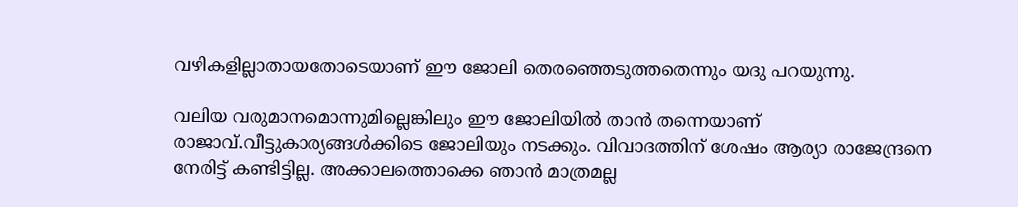വഴികളില്ലാതായതോടെയാണ് ഈ ജോലി തെരഞ്ഞെടുത്തതെന്നും യദു പറയുന്നു.

വലിയ വരുമാനമൊന്നുമില്ലെങ്കിലും ഈ ജോലിയില്‍ താൻ തന്നെയാണ് രാജാവ്.വീട്ടുകാര്യങ്ങള്‍ക്കിടെ ജോലിയും നടക്കും. വിവാദത്തിന് ശേഷം ആര്യാ രാജേന്ദ്രനെ നേരിട്ട് കണ്ടിട്ടില്ല. അക്കാലത്തൊക്കെ ഞാൻ മാത്രമല്ല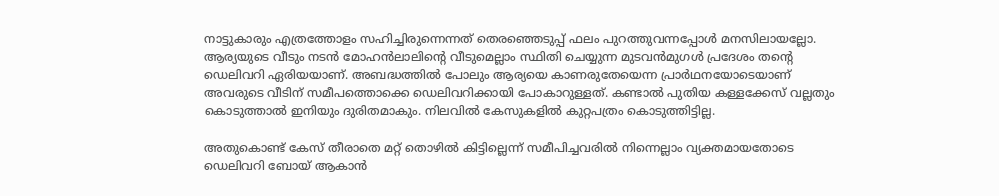നാട്ടുകാരും എത്രത്തോളം സഹിച്ചിരുന്നെന്നത് തെരഞ്ഞെടുപ്പ് ഫലം പുറത്തുവന്നപ്പോള്‍ മനസിലായല്ലോ. ആര്യയുടെ വീടും നടൻ മോഹൻലാലിന്‍റെ വീടുമെല്ലാം സ്ഥിതി ചെയ്യുന്ന മുടവൻമുഗള്‍ പ്രദേശം തന്‍റെ ഡെലിവറി ഏരിയയാണ്. അബദ്ധത്തില്‍ പോലും ആര്യയെ കാണരുതേയെന്ന പ്രാർഥനയോടെയാണ് അവരുടെ വീടിന് സമീപത്തൊക്കെ ഡെലിവറിക്കായി പോകാറുള്ളത്. കണ്ടാല്‍ പുതിയ കള്ളക്കേസ് വല്ലതും കൊടുത്താല്‍ ഇനിയും ദുരിതമാകും. നിലവില്‍ കേസുകളില്‍ കുറ്റപത്രം കൊടുത്തിട്ടില്ല.

അതുകൊണ്ട് കേസ് തീരാതെ മറ്റ് തൊഴില്‍ കിട്ടില്ലെന്ന് സമീപിച്ചവരില്‍ നിന്നെല്ലാം വ്യക്തമായതോടെ ഡെലിവറി ബോയ് ആകാൻ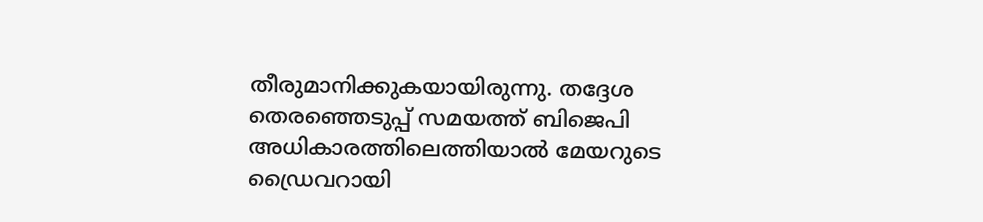തീരുമാനിക്കുകയായിരുന്നു. തദ്ദേശ തെരഞ്ഞെടുപ്പ് സമയത്ത് ബിജെപി അധികാരത്തിലെത്തിയാല്‍ മേയറുടെ ഡ്രൈവറായി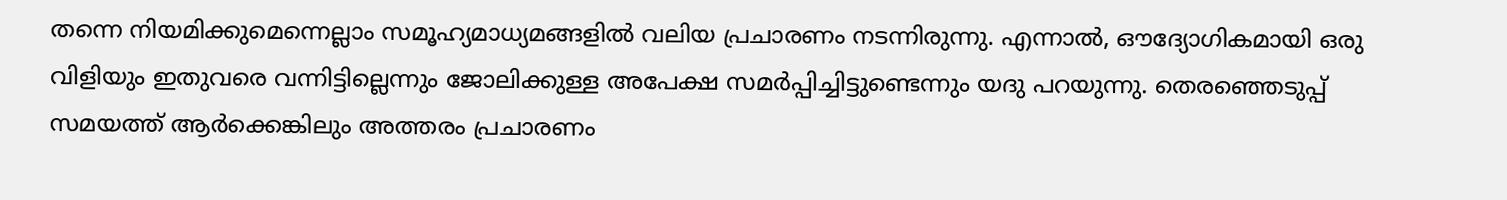തന്നെ നിയമിക്കുമെന്നെല്ലാം സമൂഹ്യമാധ്യമങ്ങളില്‍ വലിയ പ്രചാരണം നടന്നിരുന്നു. എന്നാല്‍, ഔദ്യോഗികമായി ഒരു വിളിയും ഇതുവരെ വന്നിട്ടില്ലെന്നും ജോലിക്കുള്ള അപേക്ഷ സമർപ്പിച്ചിട്ടുണ്ടെന്നും യദു പറയുന്നു. തെരഞ്ഞെടുപ്പ് സമയത്ത് ആർക്കെങ്കിലും അത്തരം പ്രചാരണം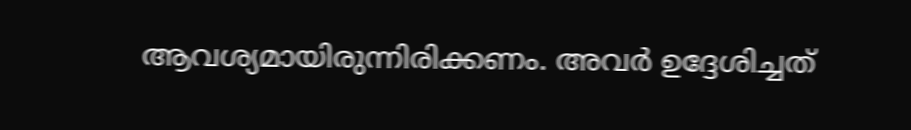ആവശ്യമായിരുന്നിരിക്കണം. അവർ ഉദ്ദേശിച്ചത്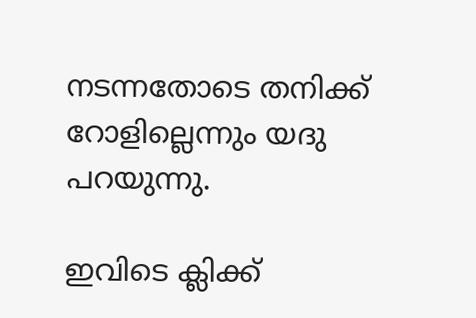നടന്നതോടെ തനിക്ക് റോളില്ലെന്നും യദു പറയുന്നു.

ഇവിടെ ക്ലിക്ക്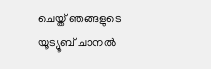ചെയ്ത് ഞങ്ങളുടെ യൂട്യൂബ് ചാനൽ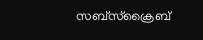സബ്സ്ക്രൈബ്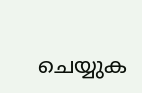ചെയ്യുക